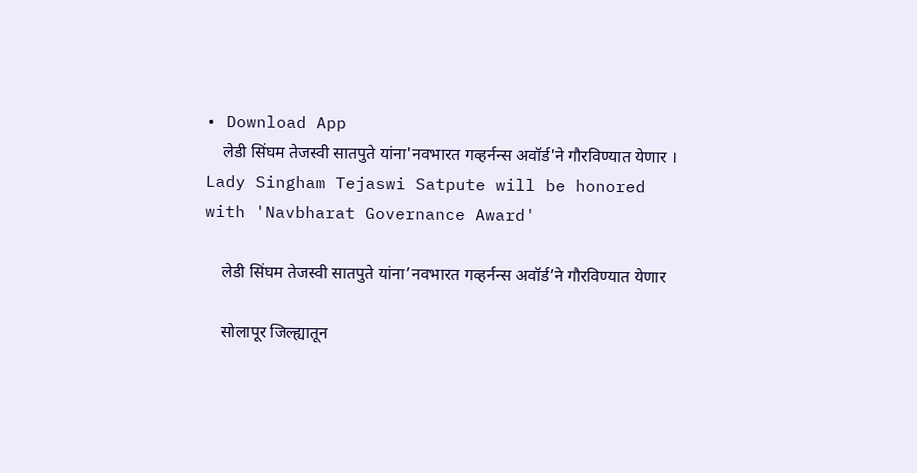• Download App
    लेडी सिंघम तेजस्वी सातपुते यांना'नवभारत गव्हर्नन्स अवॉर्ड'ने गौरविण्यात येणार । Lady Singham Tejaswi Satpute will be honored with 'Navbharat Governance Award'

    लेडी सिंघम तेजस्वी सातपुते यांना’नवभारत गव्हर्नन्स अवॉर्ड’ने गौरविण्यात येणार

    सोलापूर जिल्ह्यातून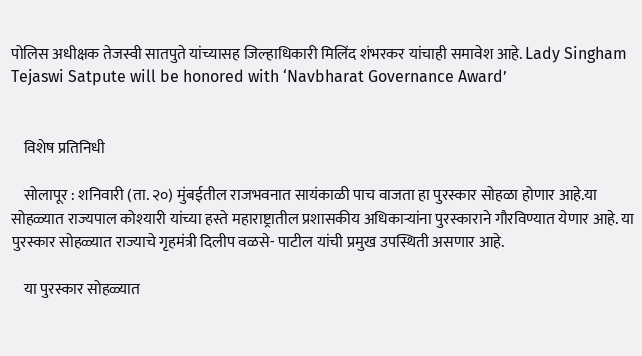पोलिस अधीक्षक तेजस्वी सातपुते यांच्यासह जिल्हाधिकारी मिलिंद शंभरकर यांचाही समावेश आहे. Lady Singham Tejaswi Satpute will be honored with ‘Navbharat Governance Award’


    विशेष प्रतिनिधी

    सोलापूर : शनिवारी (ता. २०) मुंबईतील राजभवनात सायंकाळी पाच वाजता हा पुरस्कार सोहळा होणार आहे.या सोहळ्यात राज्यपाल कोश्‍यारी यांच्या हस्ते महाराष्ट्रातील प्रशासकीय अधिकाऱ्यांना पुरस्काराने गौरविण्यात येणार आहे. या पुरस्कार सोहळ्यात राज्याचे गृहमंत्री दिलीप वळसे- पाटील यांची प्रमुख उपस्थिती असणार आहे.

    या पुरस्कार सोहळ्यात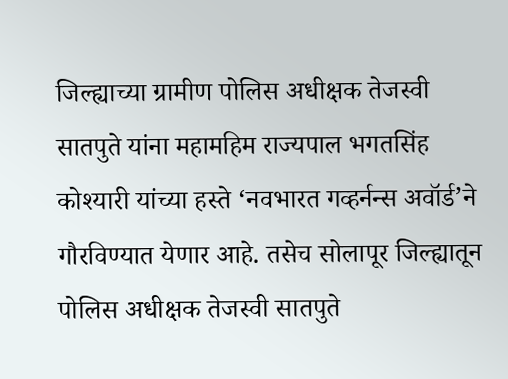जिल्ह्याच्या ग्रामीण पोलिस अधीक्षक तेजस्वी सातपुते यांना महामहिम राज्यपाल भगतसिंह कोश्‍यारी यांच्या हस्ते ‘नवभारत गव्हर्नन्स अवॉर्ड’ने गौरविण्यात येणार आहे. तसेच सोलापूर जिल्ह्यातून पोलिस अधीक्षक तेजस्वी सातपुते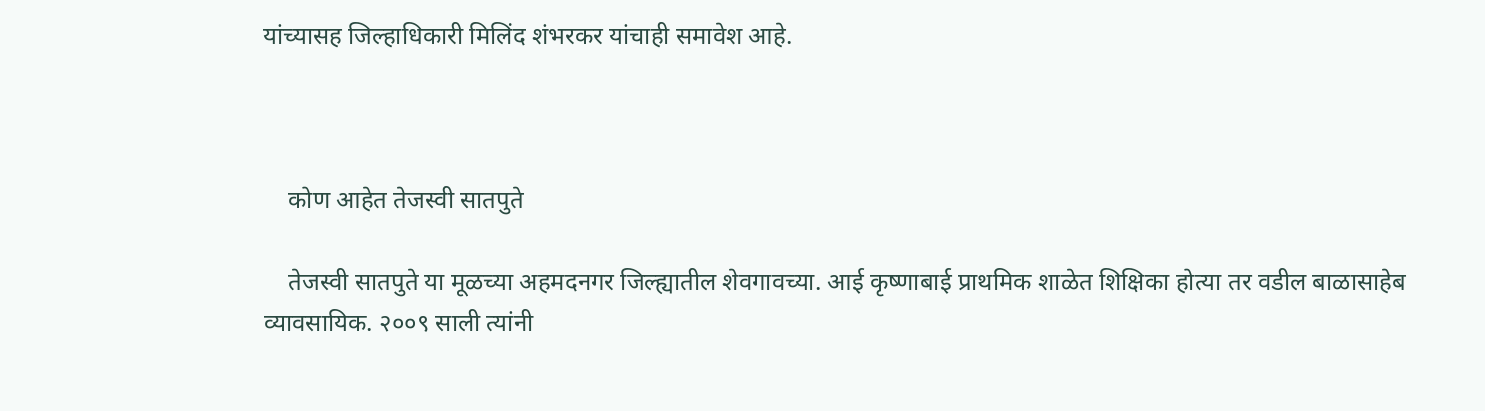यांच्यासह जिल्हाधिकारी मिलिंद शंभरकर यांचाही समावेश आहे.



    कोण आहेत तेजस्वी सातपुते

    तेजस्वी सातपुते या मूळच्या अहमदनगर जिल्ह्यातील शेवगावच्या. आई कृष्णाबाई प्राथमिक शाळेत शिक्षिका होत्या तर वडील बाळासाहेब व्यावसायिक. २००९ साली त्यांनी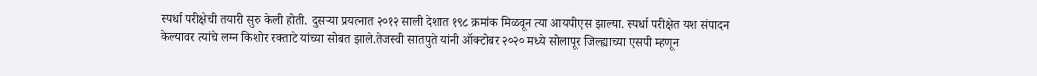स्पर्धा परीक्षेची तयारी सुरु केली होती. दुसर्‍या प्रयत्नात २०१२ साली देशात १९८ क्रमांक मिळवून त्या आयपीएस झाल्या. स्पर्धा परीक्षेत यश संपादन केल्यावर त्यांचे लग्न किशोर रक्ताटे यांच्या सोबत झाले.तेजस्वी सातपुते यांनी ऑक्‍टोबर २०२० मध्ये सोलापूर जिल्ह्याच्या एसपी म्हणून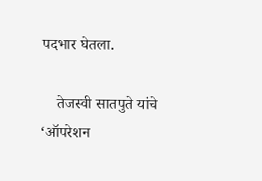पदभार घेतला.

    तेजस्वी सातपुते यांचे ‘ऑपरेशन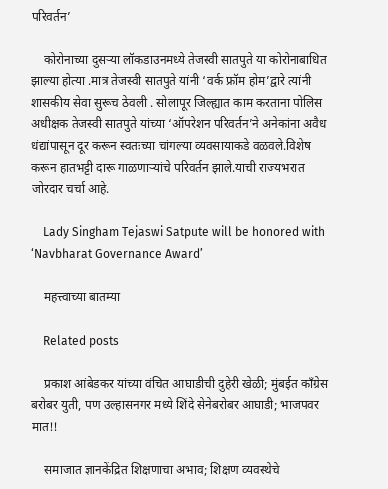परिवर्तन’

    कोरोनाच्या दुसऱ्या लॉकडाउनमध्ये तेजस्वी सातपुते या कोरोनाबाधित झाल्या होत्या .मात्र तेजस्वी सातपुते यांनी ‘वर्क फ्रॉम होम’द्वारे त्यांनी शासकीय सेवा सुरूच ठेवली . सोलापूर जिल्ह्यात काम करताना पोलिस अधीक्षक तेजस्वी सातपुते यांच्या ‘ऑपरेशन परिवर्तन’ने अनेकांना अवैध धंद्यांपासून दूर करून स्वतःच्या चांगल्या व्यवसायाकडे वळवले.विशेष करून हातभट्टी दारू गाळणाऱ्यांचे परिवर्तन झाले.याची राज्यभरात जोरदार चर्चा आहे.

    Lady Singham Tejaswi Satpute will be honored with ‘Navbharat Governance Award’

    महत्त्वाच्या बातम्या

    Related posts

    प्रकाश आंबेडकर यांच्या वंचित आघाडीची दुहेरी खेळी; मुंबईत काँग्रेस बरोबर युती, पण उल्हासनगर मध्ये शिंदे सेनेबरोबर आघाडी; भाजपवर मात!!

    समाजात ज्ञानकेंद्रित शिक्षणाचा अभाव; शिक्षण व्यवस्थेचे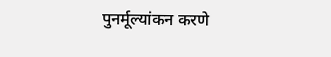पुनर्मूल्यांकन करणे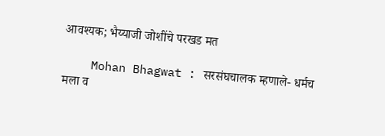आवश्यक; भैय्याजी जोशींचे परखड मत

    Mohan Bhagwat : सरसंघचालक म्हणाले- धर्मच मला व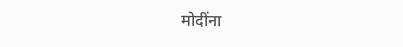मोदींना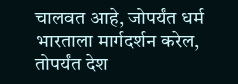चालवत आहे, जोपर्यंत धर्म भारताला मार्गदर्शन करेल, तोपर्यंत देश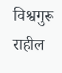विश्वगुरू राहील